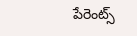పేరెంట్స్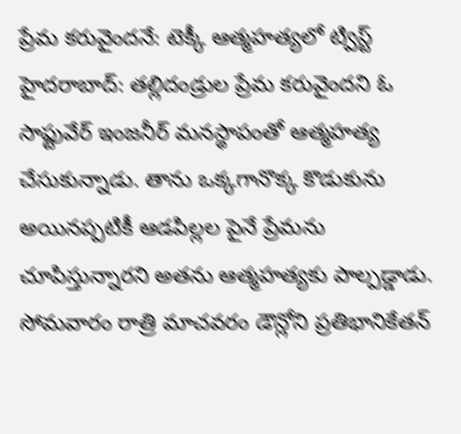ప్రేమ కరువైందనే: టెక్కీ ఆత్మహత్యలో ట్విస్ట్
హైదరాబాద్: తల్లిదండ్రుల ప్రేమ కరువైందని ఓ సాఫ్టువేర్ ఇంజనీర్ మనస్థాపంతో ఆత్మహత్య చేసుకున్నాడు. తాను ఒక్కగానొక్క కొడుకును అయినప్పటికీ ఆడపిల్లల పైనే ప్రేమను చూపిస్తున్నారని అతను ఆత్మహత్యకు పాల్పడ్డాడు. సోమవారం రాత్రి మాచవరం డౌన్లోని ప్రతిభానికేతన్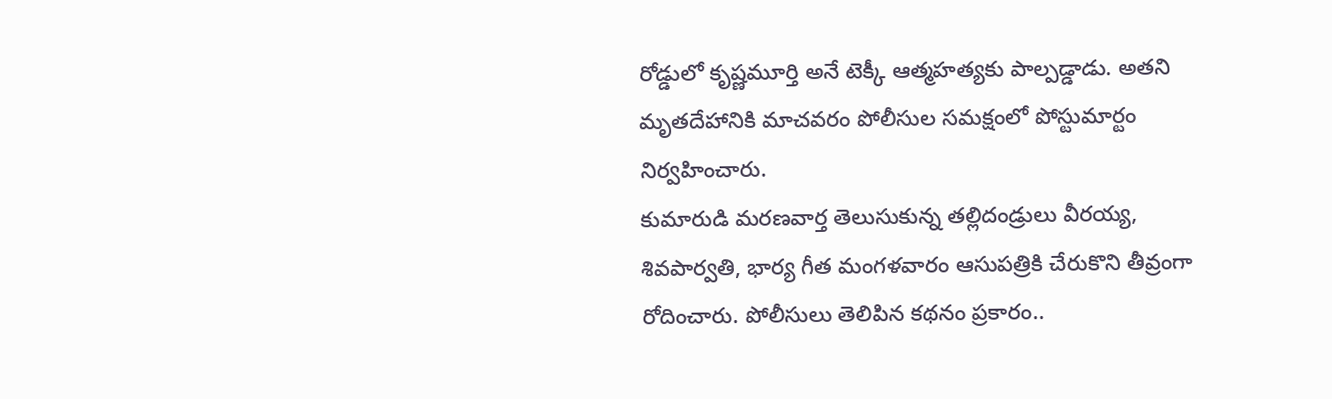రోడ్డులో కృష్ణమూర్తి అనే టెక్కీ ఆత్మహత్యకు పాల్పడ్డాడు. అతని మృతదేహానికి మాచవరం పోలీసుల సమక్షంలో పోస్టుమార్టం నిర్వహించారు.
కుమారుడి మరణవార్త తెలుసుకున్న తల్లిదండ్రులు వీరయ్య, శివపార్వతి, భార్య గీత మంగళవారం ఆసుపత్రికి చేరుకొని తీవ్రంగా రోదించారు. పోలీసులు తెలిపిన కథనం ప్రకారం..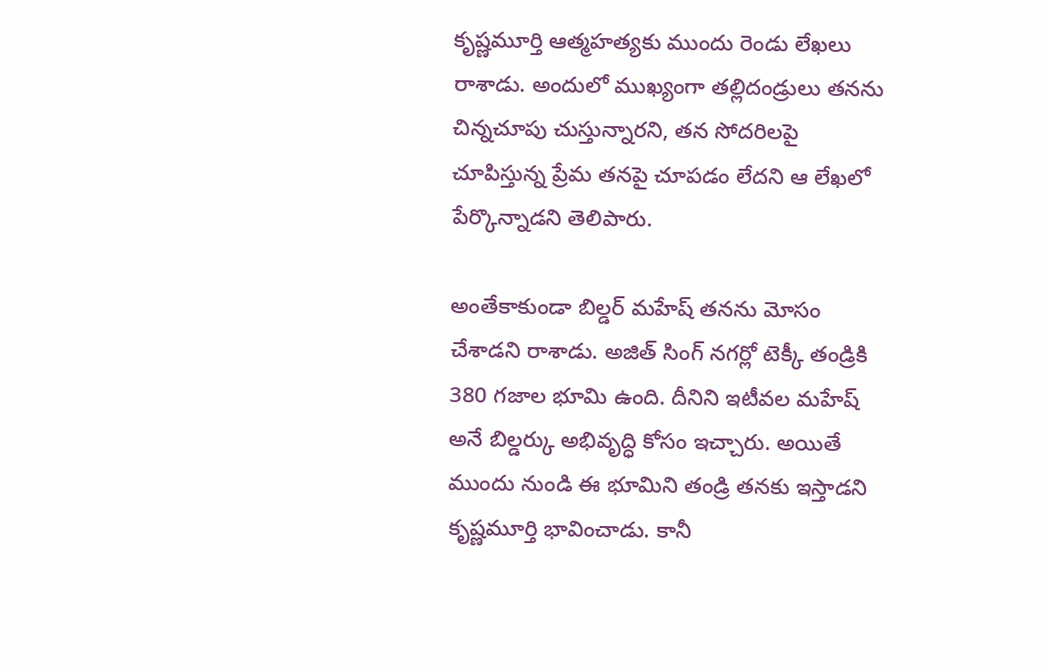కృష్ణమూర్తి ఆత్మహత్యకు ముందు రెండు లేఖలు రాశాడు. అందులో ముఖ్యంగా తల్లిదండ్రులు తనను చిన్నచూపు చుస్తున్నారని, తన సోదరిలపై చూపిస్తున్న ప్రేమ తనపై చూపడం లేదని ఆ లేఖలో పేర్కొన్నాడని తెలిపారు.

అంతేకాకుండా బిల్డర్ మహేష్ తనను మోసం చేశాడని రాశాడు. అజిత్ సింగ్ నగర్లో టెక్కీ తండ్రికి 380 గజాల భూమి ఉంది. దీనిని ఇటీవల మహేష్ అనే బిల్డర్కు అభివృద్ధి కోసం ఇచ్చారు. అయితే ముందు నుండి ఈ భూమిని తండ్రి తనకు ఇస్తాడని కృష్ణమూర్తి భావించాడు. కానీ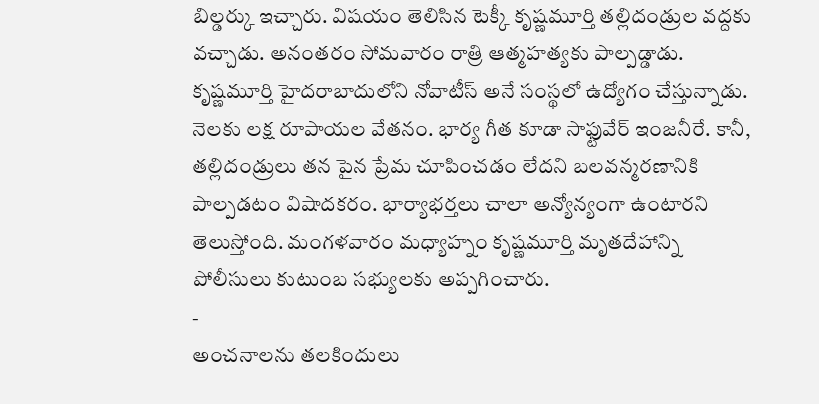బిల్డర్కు ఇచ్చారు. విషయం తెలిసిన టెక్కీ కృష్ణమూర్తి తల్లిదండ్రుల వద్దకు వచ్చాడు. అనంతరం సోమవారం రాత్రి ఆత్మహత్యకు పాల్పడ్డాడు.
కృష్ణమూర్తి హైదరాబాదులోని నోవాటీస్ అనే సంస్థలో ఉద్యోగం చేస్తున్నాడు. నెలకు లక్ష రూపాయల వేతనం. భార్య గీత కూడా సాఫ్టువేర్ ఇంజనీరే. కానీ, తల్లిదండ్రులు తన పైన ప్రేమ చూపించడం లేదని బలవన్మరణానికి పాల్పడటం విషాదకరం. భార్యాభర్తలు చాలా అన్యోన్యంగా ఉంటారని తెలుస్తోంది. మంగళవారం మధ్యాహ్నం కృష్ణమూర్తి మృతదేహాన్ని పోలీసులు కుటుంబ సభ్యులకు అప్పగించారు.
-
అంచనాలను తలకిందులు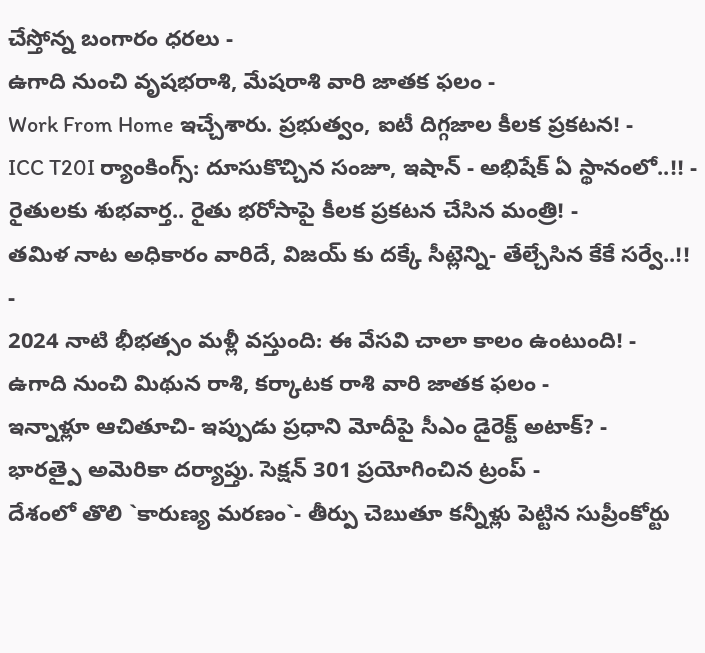చేస్తోన్న బంగారం ధరలు -
ఉగాది నుంచి వృషభరాశి, మేషరాశి వారి జాతక ఫలం -
Work From Home ఇచ్చేశారు. ప్రభుత్వం, ఐటీ దిగ్గజాల కీలక ప్రకటన! -
ICC T20I ర్యాంకింగ్స్: దూసుకొచ్చిన సంజూ, ఇషాన్ - అభిషేక్ ఏ స్థానంలో..!! -
రైతులకు శుభవార్త.. రైతు భరోసాపై కీలక ప్రకటన చేసిన మంత్రి! -
తమిళ నాట అధికారం వారిదే, విజయ్ కు దక్కే సీట్లెన్ని- తేల్చేసిన కేకే సర్వే..!! -
2024 నాటి భీభత్సం మళ్లీ వస్తుంది: ఈ వేసవి చాలా కాలం ఉంటుంది! -
ఉగాది నుంచి మిథున రాశి, కర్కాటక రాశి వారి జాతక ఫలం -
ఇన్నాళ్లూ ఆచితూచి- ఇప్పుడు ప్రధాని మోదీపై సీఎం డైరెక్ట్ అటాక్? -
భారత్పై అమెరికా దర్యాప్తు. సెక్షన్ 301 ప్రయోగించిన ట్రంప్ -
దేశంలో తొలి `కారుణ్య మరణం`- తీర్పు చెబుతూ కన్నీళ్లు పెట్టిన సుప్రీంకోర్టు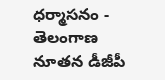ధర్మాసనం -
తెలంగాణ నూతన డీజీపీ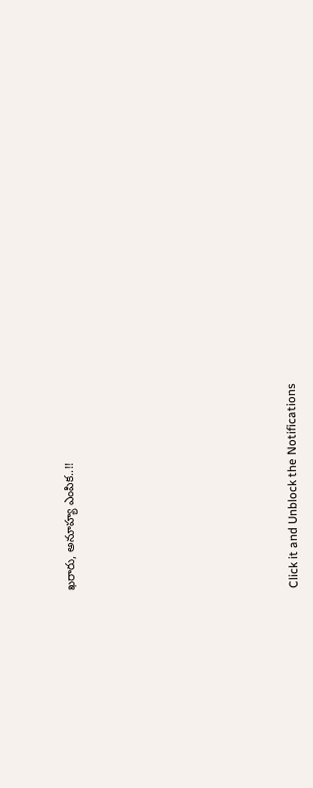ఖరారు, అనూహ్య ఎంపిక..!!












Click it and Unblock the Notifications